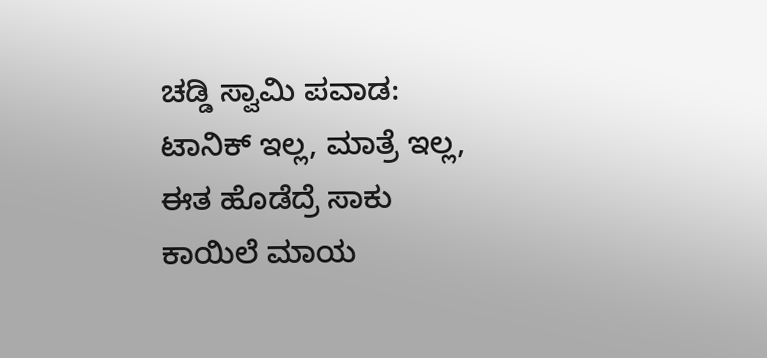ಚಡ್ಡಿ ಸ್ವಾಮಿ ಪವಾಡ: ಟಾನಿಕ್ ಇಲ್ಲ, ಮಾತ್ರೆ ಇಲ್ಲ, ಈತ ಹೊಡೆದ್ರೆ ಸಾಕು ಕಾಯಿಲೆ ಮಾಯ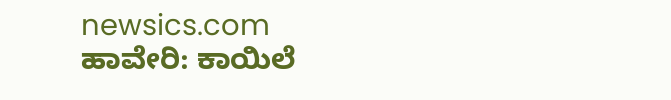newsics.com ಹಾವೇರಿ: ಕಾಯಿಲೆ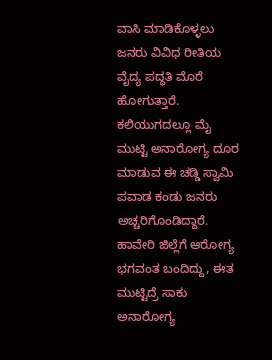ವಾಸಿ ಮಾಡಿಕೊಳ್ಳಲು ಜನರು ವಿವಿಧ ರೀತಿಯ ವೈದ್ಯ ಪದ್ಧತಿ ಮೊರೆ ಹೋಗುತ್ತಾರೆ. ಕಲಿಯುಗದಲ್ಲೂ ಮೈ ಮುಟ್ಟಿ ಅನಾರೋಗ್ಯ ದೂರ ಮಾಡುವ ಈ ಚಡ್ಡಿ ಸ್ವಾಮಿ ಪವಾಡ ಕಂಡು ಜನರು ಅಚ್ಚರಿಗೊಂಡಿದ್ದಾರೆ. ಹಾವೇರಿ ಜಿಲ್ಲೆಗೆ ಆರೋಗ್ಯ ಭಗವಂತ ಬಂದಿದ್ದು, ಈತ ಮುಟ್ಟಿದ್ರೆ ಸಾಕು ಅನಾರೋಗ್ಯ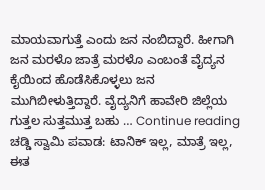ಮಾಯವಾಗುತ್ತೆ ಎಂದು ಜನ ನಂಬಿದ್ದಾರೆ. ಹೀಗಾಗಿ ಜನ ಮರಳೊ ಜಾತ್ರೆ ಮರಳೊ ಎಂಬಂತೆ ವೈದ್ಯನ ಕೈಯಿಂದ ಹೊಡೆಸಿಕೊಳ್ಳಲು ಜನ ಮುಗಿಬೀಳುತ್ತಿದ್ದಾರೆ. ವೈದ್ಯನಿಗೆ ಹಾವೇರಿ ಜಿಲ್ಲೆಯ ಗುತ್ತಲ ಸುತ್ತಮುತ್ತ ಬಹು … Continue reading ಚಡ್ಡಿ ಸ್ವಾಮಿ ಪವಾಡ: ಟಾನಿಕ್ ಇಲ್ಲ, ಮಾತ್ರೆ ಇಲ್ಲ, ಈತ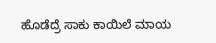ಹೊಡೆದ್ರೆ ಸಾಕು ಕಾಯಿಲೆ ಮಾಯ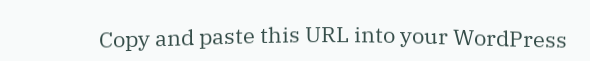Copy and paste this URL into your WordPress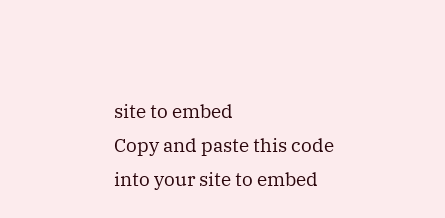site to embed
Copy and paste this code into your site to embed